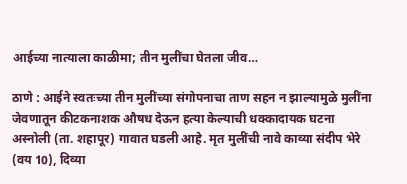आईच्या नात्याला काळीमा; तीन मुलींचा घेतला जीव…

ठाणे : आईने स्वतःच्या तीन मुलींच्या संगोपनाचा ताण सहन न झाल्यामुळे मुलींना जेवणातून कीटकनाशक औषध देऊन हत्या केल्याची धक्कादायक घटना अस्नोली (ता. शहापूर) गावात घडली आहे. मृत मुलींची नावे काव्या संदीप भेरे (वय 10), दिव्या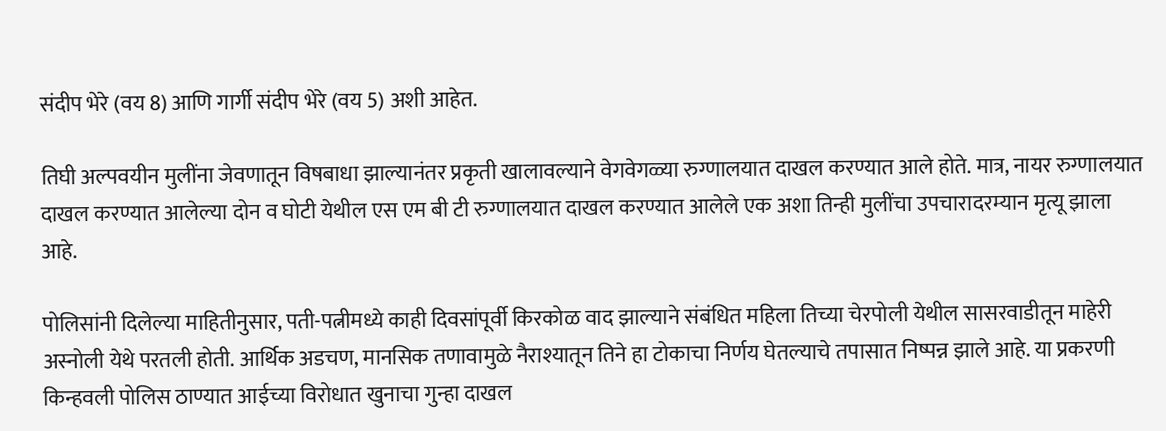संदीप भेरे (वय 8) आणि गार्गी संदीप भेरे (वय 5) अशी आहेत.

तिघी अल्पवयीन मुलींना जेवणातून विषबाधा झाल्यानंतर प्रकृती खालावल्याने वेगवेगळ्या रुग्णालयात दाखल करण्यात आले होते. मात्र, नायर रुग्णालयात दाखल करण्यात आलेल्या दोन व घोटी येथील एस एम बी टी रुग्णालयात दाखल करण्यात आलेले एक अशा तिन्ही मुलींचा उपचारादरम्यान मृत्यू झाला आहे.

पोलिसांनी दिलेल्या माहितीनुसार, पती-पत्नीमध्ये काही दिवसांपूर्वी किरकोळ वाद झाल्याने संबंधित महिला तिच्या चेरपोली येथील सासरवाडीतून माहेरी अस्नोली येथे परतली होती. आर्थिक अडचण, मानसिक तणावामुळे नैराश्यातून तिने हा टोकाचा निर्णय घेतल्याचे तपासात निष्पन्न झाले आहे. या प्रकरणी किन्हवली पोलिस ठाण्यात आईच्या विरोधात खुनाचा गुन्हा दाखल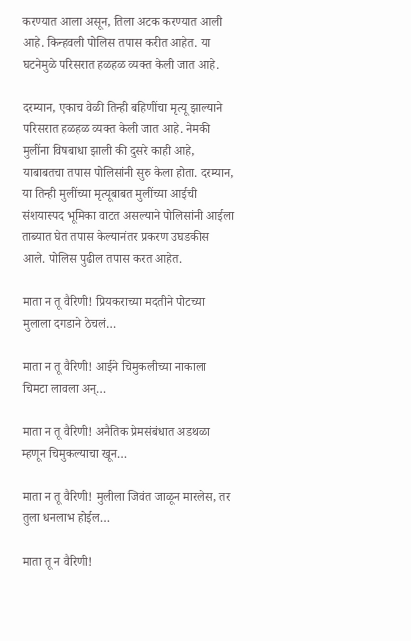करण्यात आला असून, तिला अटक करण्यात आली आहे. किन्हवली पोलिस तपास करीत आहेत. या घटनेमुळे परिसरात हळहळ व्यक्त केली जात आहे.

दरम्यान, एकाच वेळी तिन्ही बहिणींचा मृत्यू झाल्याने परिसरात हळहळ व्यक्त केली जात आहे. नेमकी मुलींना विषबाधा झाली की दुसरे काही आहे, याबाबतचा तपास पोलिसांनी सुरु केला होता. दरम्यान, या तिन्ही मुलींच्या मृत्यूबाबत मुलींच्या आईची संशयास्पद भूमिका वाटत असल्याने पोलिसांनी आईला ताब्यात घेत तपास केल्यानंतर प्रकरण उघडकीस आले. पोलिस पुढील तपास करत आहेत.

माता न तू वैरिणी! प्रियकराच्या मदतीने पोटच्या मुलाला दगडाने ठेचलं…

माता न तू वैरिणी! आईने चिमुकलीच्या नाकाला चिमटा लावला अन्…

माता न तू वैरिणी! अनैतिक प्रेमसंबंधात अडथळा म्हणून चिमुकल्याचा खून…

माता न तू वैरिणी! मुलीला जिवंत जाळून मारलेस, तर तुला धनलाभ होईल…

माता तू न वैरिणी!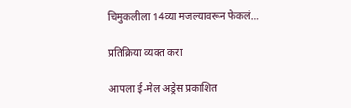चिमुकलीला 14व्या मजल्यावरून फेकलं…

प्रतिक्रिया व्यक्त करा

आपला ई-मेल अड्रेस प्रकाशित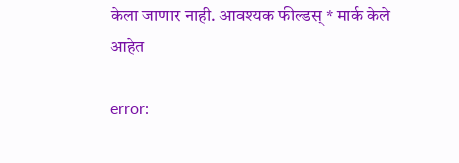केला जाणार नाही. आवश्यक फील्डस् * मार्क केले आहेत

error: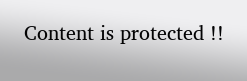Content is protected !!